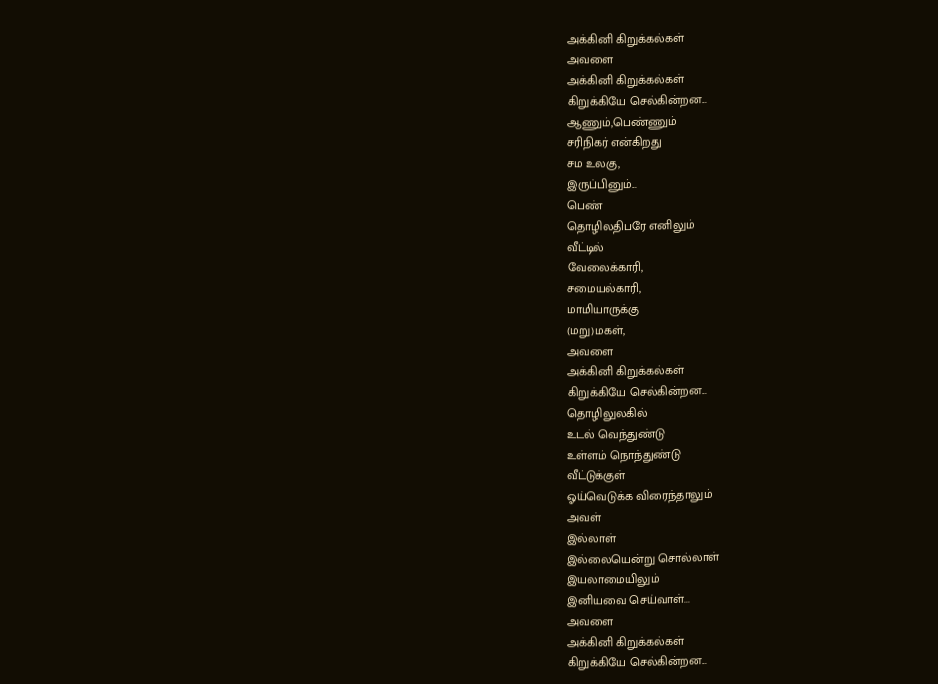அக்கினி கிறுக்கல்கள்
அவளை
அக்கினி கிறுக்கல்கள்
கிறுக்கியே செல்கின்றன...
ஆணும்,பெண்ணும்
சரிநிகர் என்கிறது
சம உலகு,
இருப்பினும்...
பெண்
தொழிலதிபரே எனிலும்
வீட்டில்
வேலைக்காரி,
சமையல்காரி,
மாமியாருக்கு
(மறு)மகள்,
அவளை
அக்கினி கிறுக்கல்கள்
கிறுக்கியே செல்கின்றன...
தொழிலுலகில்
உடல் வெந்துண்டு
உள்ளம் நொந்துண்டு
வீட்டுக்குள்
ஓய்வெடுக்க விரைந்தாலும்
அவள்
இல்லாள்
இல்லையென்று சொல்லாள்
இயலாமையிலும்
இனியவை செய்வாள்...
அவளை
அக்கினி கிறுக்கல்கள்
கிறுக்கியே செல்கின்றன...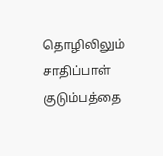தொழிலிலும் சாதிப்பாள்
குடும்பத்தை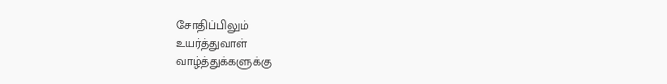சோதிப்பிலும்
உயர்த்துவாள்
வாழ்த்துக்களுக்கு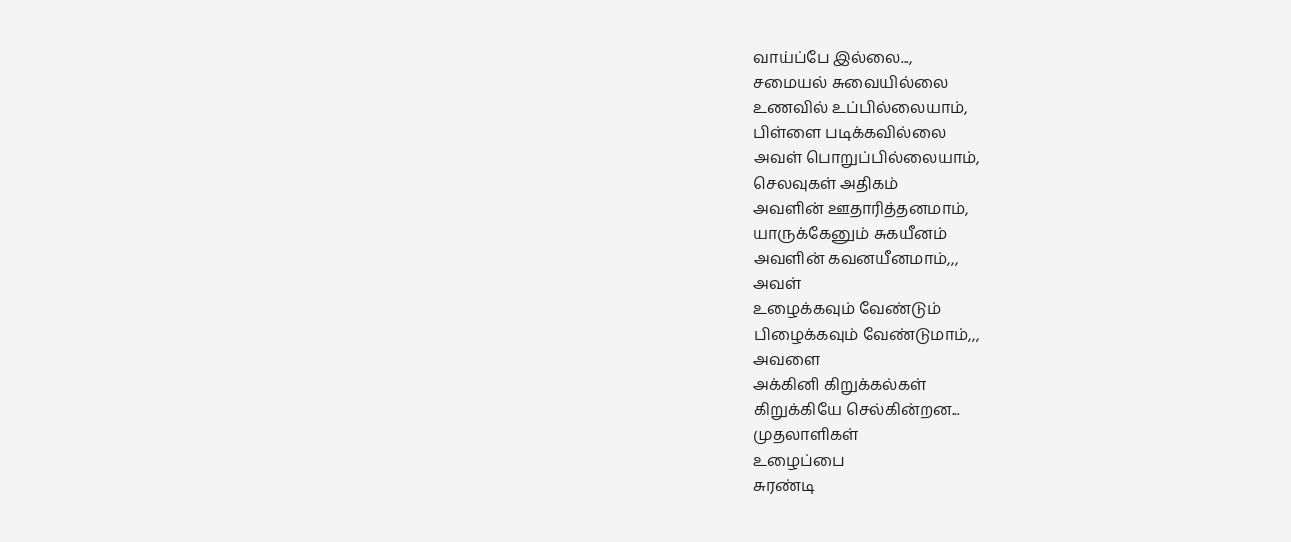வாய்ப்பே இல்லை...,
சமையல் சுவையில்லை
உணவில் உப்பில்லையாம்,
பிள்ளை படிக்கவில்லை
அவள் பொறுப்பில்லையாம்,
செலவுகள் அதிகம்
அவளின் ஊதாரித்தனமாம்,
யாருக்கேனும் சுகயீனம்
அவளின் கவனயீனமாம்,,,
அவள்
உழைக்கவும் வேண்டும்
பிழைக்கவும் வேண்டுமாம்,,,
அவளை
அக்கினி கிறுக்கல்கள்
கிறுக்கியே செல்கின்றன...
முதலாளிகள்
உழைப்பை
சுரண்டி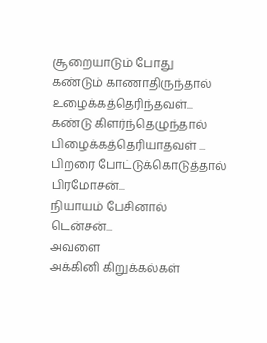சூறையாடும் போது
கண்டும் காணாதிருந்தால்
உழைக்கத்தெரிந்தவள்...
கண்டு கிளர்ந்தெழுந்தால்
பிழைக்கத்தெரியாதவள் ...
பிறரை போட்டுக்கொடுத்தால்
பிரமோசன்...
நியாயம் பேசினால்
டென்சன்...
அவளை
அக்கினி கிறுக்கல்கள்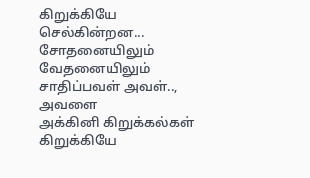கிறுக்கியே செல்கின்றன...
சோதனையிலும்
வேதனையிலும்
சாதிப்பவள் அவள்..,
அவளை
அக்கினி கிறுக்கல்கள்
கிறுக்கியே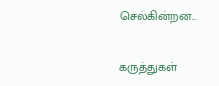செல்கின்றன...

கருத்துகள்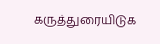கருத்துரையிடுக